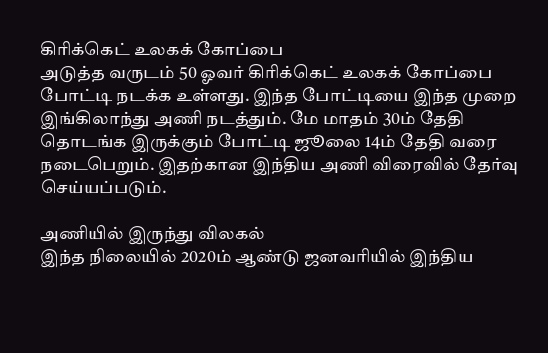கிரிக்கெட் உலகக் கோப்பை
அடுத்த வருடம் 50 ஓவர் கிரிக்கெட் உலகக் கோப்பை போட்டி நடக்க உள்ளது. இந்த போட்டியை இந்த முறை இங்கிலாந்து அணி நடத்தும். மே மாதம் 30ம் தேதி தொடங்க இருக்கும் போட்டி ஜூலை 14ம் தேதி வரை நடைபெறும். இதற்கான இந்திய அணி விரைவில் தேர்வு செய்யப்படும்.

அணியில் இருந்து விலகல்
இந்த நிலையில் 2020ம் ஆண்டு ஜனவரியில் இந்திய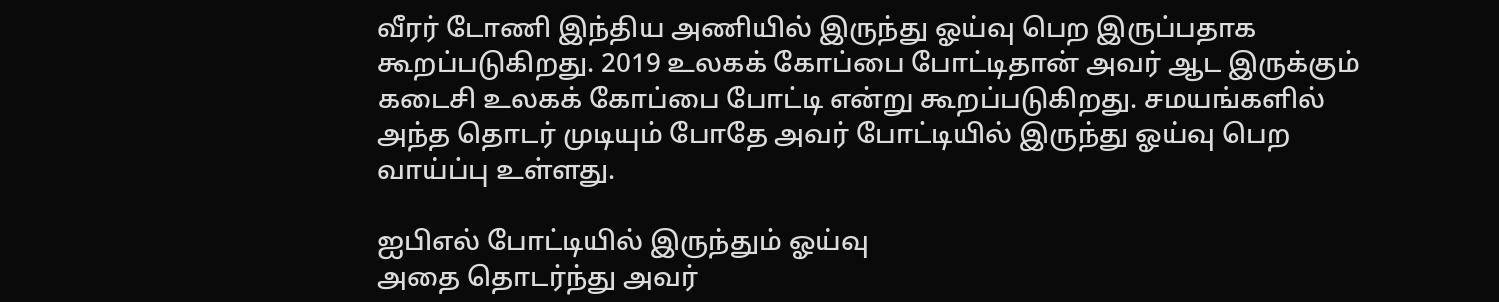வீரர் டோணி இந்திய அணியில் இருந்து ஓய்வு பெற இருப்பதாக கூறப்படுகிறது. 2019 உலகக் கோப்பை போட்டிதான் அவர் ஆட இருக்கும் கடைசி உலகக் கோப்பை போட்டி என்று கூறப்படுகிறது. சமயங்களில் அந்த தொடர் முடியும் போதே அவர் போட்டியில் இருந்து ஓய்வு பெற வாய்ப்பு உள்ளது.

ஐபிஎல் போட்டியில் இருந்தும் ஓய்வு
அதை தொடர்ந்து அவர்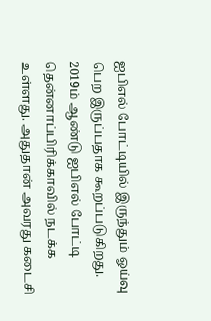ஐபிஎல் போட்டியில் இருந்தும் ஓய்வு பெற இருப்பதாக கூறப்படுகிறது. 2019ம் ஆண்டு ஐபிஎல் போட்டி தென்னாப்பிரிக்காவில் நடக்க உள்ளது. அதுதான் அவரது கடைசி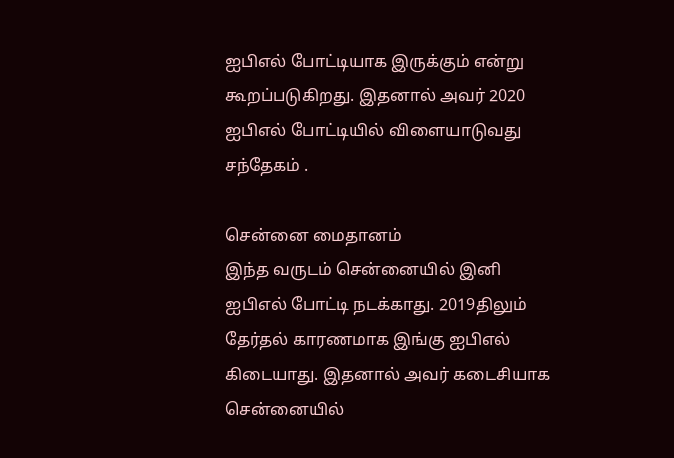ஐபிஎல் போட்டியாக இருக்கும் என்று கூறப்படுகிறது. இதனால் அவர் 2020 ஐபிஎல் போட்டியில் விளையாடுவது சந்தேகம் .

சென்னை மைதானம்
இந்த வருடம் சென்னையில் இனி ஐபிஎல் போட்டி நடக்காது. 2019திலும் தேர்தல் காரணமாக இங்கு ஐபிஎல் கிடையாது. இதனால் அவர் கடைசியாக சென்னையில்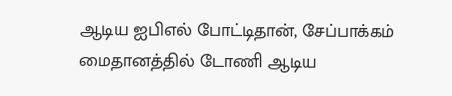ஆடிய ஐபிஎல் போட்டிதான், சேப்பாக்கம் மைதானத்தில் டோணி ஆடிய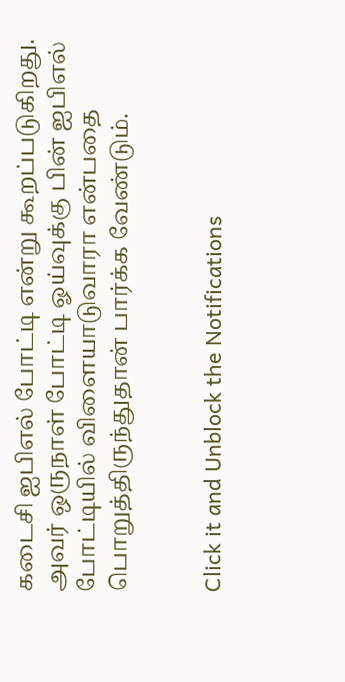கடைசி ஐபிஎல் போட்டி என்று கூறப்படுகிறது. அவர் ஒருநாள் போட்டி ஓய்வுக்கு பின் ஐபிஎல் போட்டியில் விளையாடுவாரா என்பதை பொறுத்திருந்துதான் பார்க்க வேண்டும்.


Click it and Unblock the Notifications